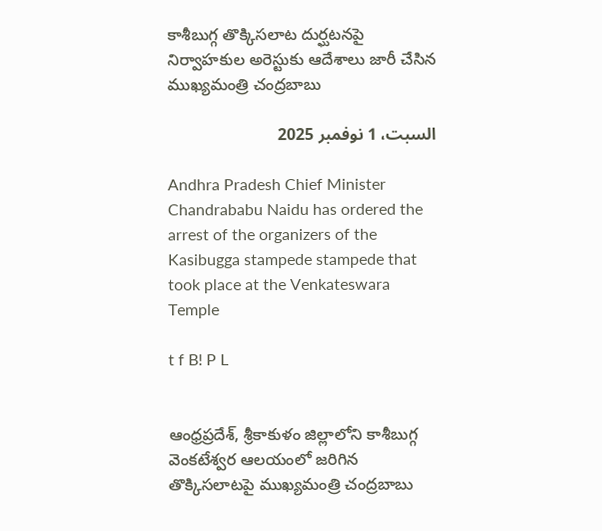కాశీబుగ్గ తొక్కిసలాట దుర్ఘటనపై నిర్వాహకుల అరెస్టుకు ఆదేశాలు జారీ చేసిన ముఖ్యమంత్రి చంద్రబాబు

السبت، 1 نوفمبر 2025

Andhra Pradesh Chief Minister Chandrababu Naidu has ordered the arrest of the organizers of the Kasibugga stampede stampede that took place at the Venkateswara Temple

t f B! P L


ఆంధ్రప్రదేశ్, శ్రీకాకుళం జిల్లాలోని కాశీబుగ్గ వెంకటేశ్వర ఆలయంలో జరిగిన తొక్కిసలాటపై ముఖ్యమంత్రి చంద్రబాబు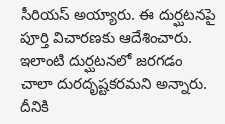సీరియస్ అయ్యారు. ఈ దుర్ఘటనపై పూర్తి విచారణకు ఆదేశించారు. ఇలాంటి దుర్ఘటనలో జరగడం చాలా దురదృష్టకరమని అన్నారు. దీనికి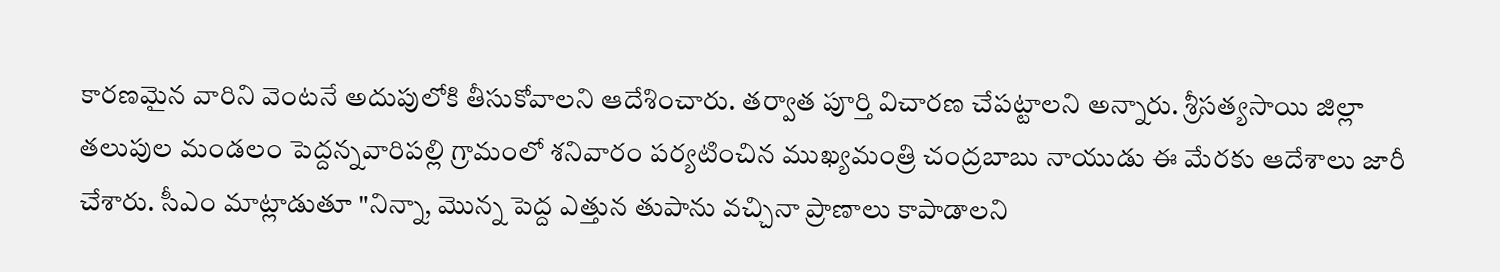కారణమైన వారిని వెంటనే అదుపులోకి తీసుకోవాలని ఆదేశించారు. తర్వాత పూర్తి విచారణ చేపట్టాలని అన్నారు. శ్రీసత్యసాయి జిల్లా తలుపుల మండలం పెద్దన్నవారిపల్లి గ్రామంలో శనివారం పర్యటించిన ముఖ్యమంత్రి చంద్రబాబు నాయుడు ఈ మేరకు ఆదేశాలు జారీ చేశారు. సీఎం మాట్లాడుతూ "నిన్నా, మొన్న పెద్ద ఎత్తున తుపాను వచ్చినా ప్రాణాలు కాపాడాలని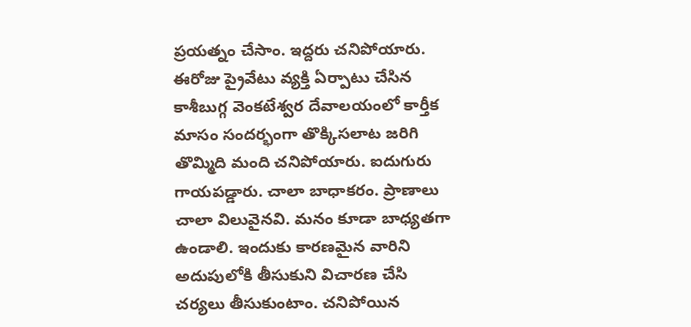ప్రయత్నం చేసాం. ఇద్దరు చనిపోయారు. ఈరోజు ప్రైవేటు వ్యక్తి ఏర్పాటు చేసిన కాశీబుగ్గ వెంకటేశ్వర దేవాలయంలో కార్తీక మాసం సందర్భంగా తొక్కిసలాట జరిగి తొమ్మిది మంది చనిపోయారు. ఐదుగురు గాయపడ్డారు. చాలా బాధాకరం. ప్రాణాలు చాలా విలువైనవి. మనం కూడా బాధ్యతగా ఉండాలి. ఇందుకు కారణమైన వారిని అదుపులోకి తీసుకుని విచారణ చేసి చర్యలు తీసుకుంటాం. చనిపోయిన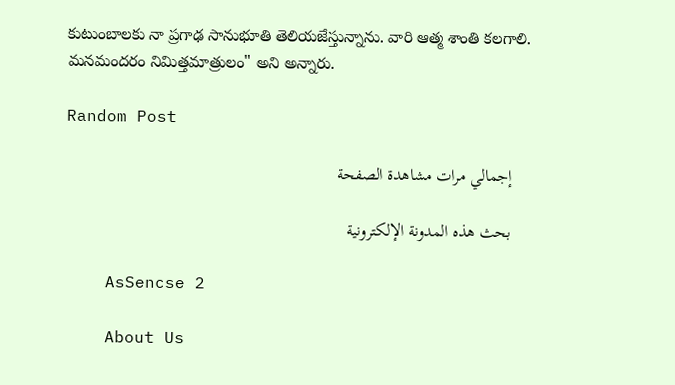కుటుంబాలకు నా ప్రగాఢ సానుభూతి తెలియజేస్తున్నాను. వారి ఆత్మ శాంతి కలగాలి. మనమందరం నిమిత్తమాత్రులం" అని అన్నారు.

Random Post

    إجمالي مرات مشاهدة الصفحة

    بحث هذه المدونة الإلكترونية

    AsSencse 2

    About Us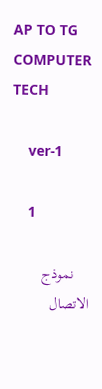AP TO TG COMPUTER TECH

    ver-1

    1

    نموذج الاتصال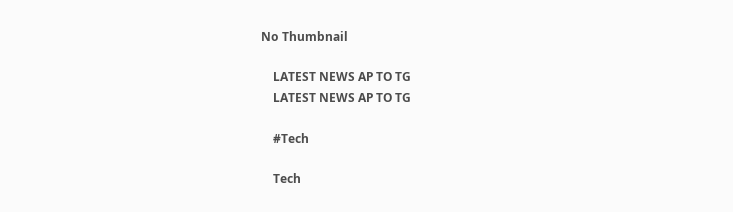No Thumbnail

    LATEST NEWS AP TO TG
    LATEST NEWS AP TO TG

    #Tech

    Tech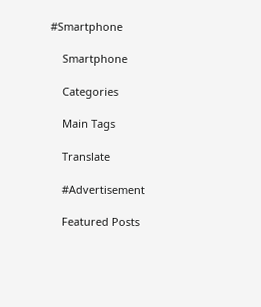#Smartphone

    Smartphone

    Categories

    Main Tags

    Translate

    #Advertisement

    Featured Posts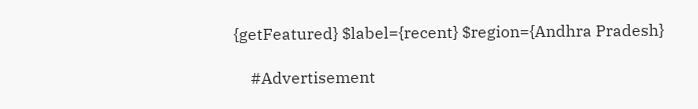{getFeatured} $label={recent} $region={Andhra Pradesh}

    #Advertisement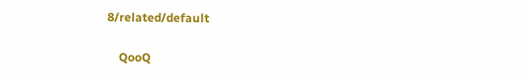8/related/default

    QooQ